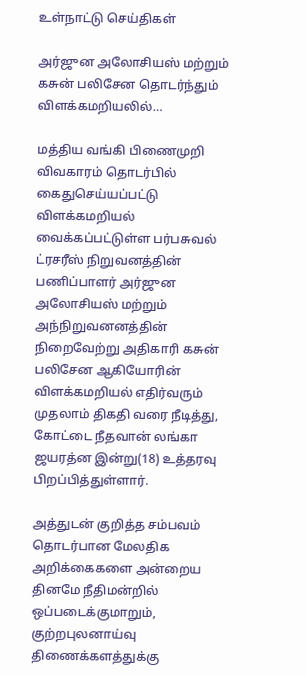உள்நாட்டு செய்திகள்

அர்ஜுன அலோசியஸ் மற்றும் கசுன் பலிசேன தொடர்ந்தும் விளக்கமறியலில்…

மத்திய வங்கி பிணைமுறி விவகாரம் தொடர்பில் கைதுசெய்யப்பட்டு விளக்கமறியல் வைக்கப்பட்டுள்ள பர்பசுவல் ட்ரசரீஸ் நிறுவனத்தின் பணிப்பாளர் அர்ஜுன அலோசியஸ் மற்றும் அந்நிறுவனனத்தின் நிறைவேற்று அதிகாரி கசுன் பலிசேன ஆகியோரின் விளக்கமறியல் எதிர்வரும் முதலாம் திகதி வரை நீடித்து, கோட்டை நீதவான் லங்கா ஜயரத்ன இன்று(18) உத்தரவு பிறப்பித்துள்ளார்.

அத்துடன் குறித்த சம்பவம் தொடர்பான மேலதிக அறிக்கைகளை அன்றைய தினமே நீதிமன்றில் ஒப்படைக்குமாறும், குற்றபுலனாய்வு திணைக்களத்துக்கு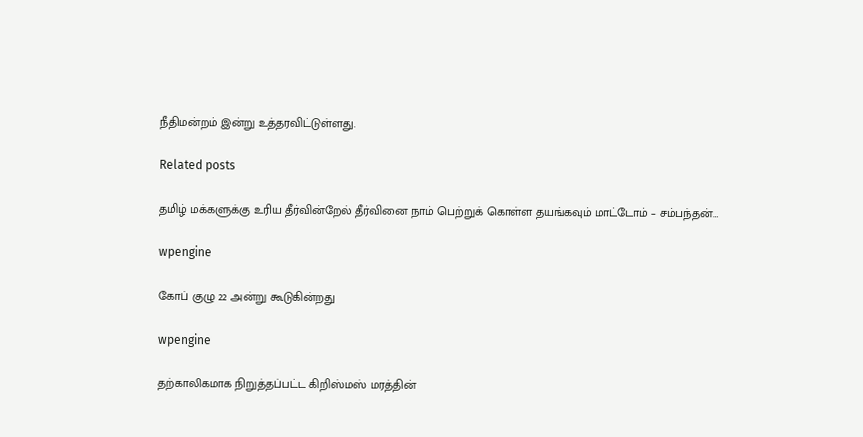நீதிமன்றம் இன்று உத்தரவிட்டுள்ளது.

Related posts

தமிழ் மக்களுக்கு உரிய தீர்வின்றேல் தீர்வினை நாம் பெற்றுக் கொள்ள தயங்கவும் மாட்டோம் – சம்பந்தன்…

wpengine

கோப் குழு 22 அன்று கூடுகின்றது

wpengine

தற்காலிகமாக நிறுத்தப்பட்ட கிறிஸ்மஸ் மரத்தின்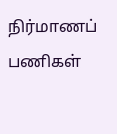நிர்மாணப் பணிகள்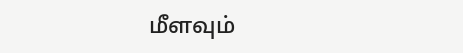மீளவும்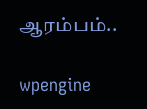ஆரம்பம்..

wpengine